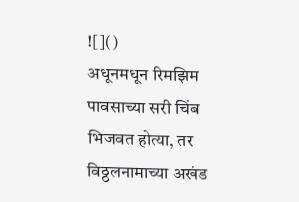![]()
अधूनमधून रिमझिम पावसाच्या सरी चिंब भिजवत होत्या, तर विठ्ठलनामाच्या अखंड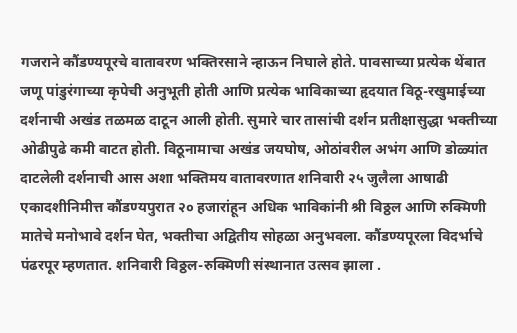गजराने कौंडण्यपूरचे वातावरण भक्तिरसाने न्हाऊन निघाले होते. पावसाच्या प्रत्येक थेंबात जणू पांडुरंगाच्या कृपेची अनुभूती होती आणि प्रत्येक भाविकाच्या हृदयात विठू-रखुमाईच्या दर्शनाची अखंड तळमळ दाटून आली होती. सुमारे चार तासांची दर्शन प्रतीक्षासुद्धा भक्तीच्या ओढीपुढे कमी वाटत होती. विठूनामाचा अखंड जयघोष, ओठांवरील अभंग आणि डोळ्यांत दाटलेली दर्शनाची आस अशा भक्तिमय वातावरणात शनिवारी २५ जुलैला आषाढी एकादशीनिमीत्त कौंडण्यपुरात २० हजारांहून अधिक भाविकांनी श्री विठ्ठल आणि रुक्मिणी मातेचे मनोभावे दर्शन घेत, भक्तीचा अद्वितीय सोहळा अनुभवला. कौंडण्यपूरला विदर्भाचे पंढरपूर म्हणतात. शनिवारी विठ्ठल-रुक्मिणी संस्थानात उत्सव झाला .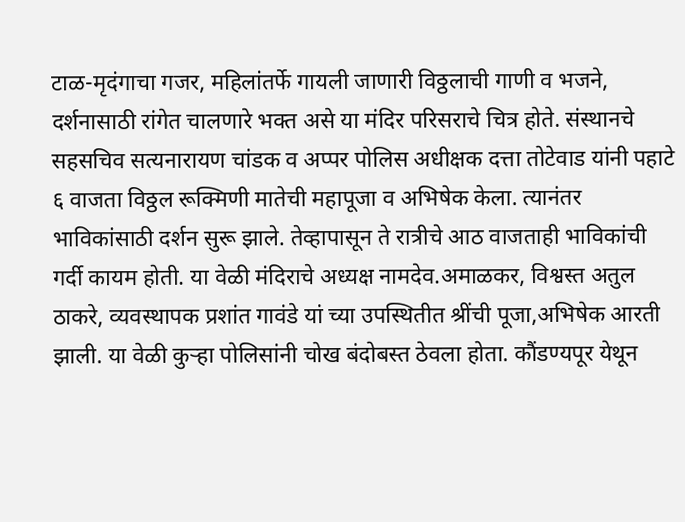टाळ-मृदंगाचा गजर, महिलांतर्फे गायली जाणारी विठ्ठलाची गाणी व भजने, दर्शनासाठी रांगेत चालणारे भक्त असे या मंदिर परिसराचे चित्र होते. संस्थानचे सहसचिव सत्यनारायण चांडक व अप्पर पोलिस अधीक्षक दत्ता तोटेवाड यांनी पहाटे ६ वाजता विठ्ठल रूक्मिणी मातेची महापूजा व अभिषेक केला. त्यानंतर भाविकांसाठी दर्शन सुरू झाले. तेव्हापासून ते रात्रीचे आठ वाजताही भाविकांची गर्दी कायम होती. या वेळी मंदिराचे अध्यक्ष नामदेव.अमाळकर, विश्वस्त अतुल ठाकरे, व्यवस्थापक प्रशांत गावंडे यां च्या उपस्थितीत श्रींची पूजा,अभिषेक आरती झाली. या वेळी कुऱ्हा पोलिसांनी चोख बंदोबस्त ठेवला होता. कौंडण्यपूर येथून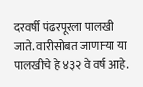दरवर्षी पंढरपूरला पालखी जाते. वारीसोबत जाणाऱ्या या पालखीचे हे ४३२ वे वर्ष आहे.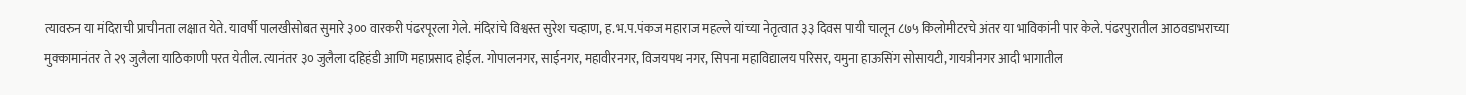त्यावरुन या मंदिराची प्राचीनता लक्षात येते. यावर्षी पालखीसोबत सुमारे ३०० वारकरी पंढरपूरला गेले. मंदिरांचे विश्वस्त सुरेश चव्हाण, ह.भ.प.पंकज महाराज महल्ले यांच्या नेतृत्वात ३३ दिवस पायी चालून ८७५ किलोमीटरचे अंतर या भाविकांनी पार केले. पंढरपुरातील आठवडाभराच्या मुक्कामानंतर ते २९ जुलैला याठिकाणी परत येतील. त्यानंतर ३० जुलैला दहिहंडी आणि महाप्रसाद होईल. गोपालनगर, साईनगर, महावीरनगर, विजयपथ नगर, सिपना महाविद्यालय परिसर, यमुना हाऊसिंग सोसायटी, गायत्रीनगर आदी भागातील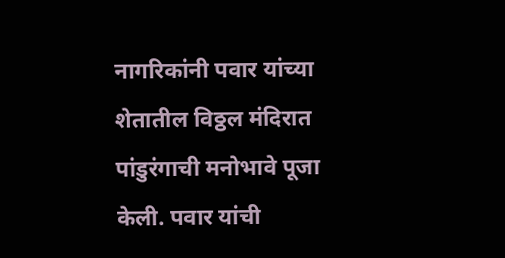नागरिकांनी पवार यांच्या शेतातील विठ्ठल मंदिरात पांडुरंगाची मनोभावे पूजा केली. पवार यांची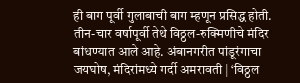ही बाग पूर्वी गुलाबाची बाग म्हणून प्रसिद्ध होती. तीन-चार वर्षापूर्वी तेथे विठ्ठल-रुक्मिणीचे मंदिर बांधण्यात आले आहे. अंबानगरीत पांडूरंगाचा जयघोष, मंदिरांमध्ये गर्दी अमरावती | ‘विठ्ठल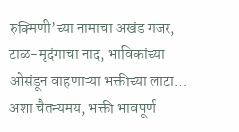रुक्मिणी’च्या नामाचा अखंड गजर, टाळ-मृदंगाचा नाद, भाविकांच्या ओसंडून वाहणाऱ्या भक्तीच्या लाटा… अशा चैतन्यमय, भक्ती भावपूर्ण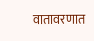वातावरणात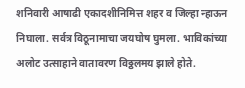शनिवारी आषाढी एकादशीनिमित्त शहर व जिल्हा न्हाऊन निघाला. सर्वत्र विठूनामाचा जयघोष घुमला. भाविकांच्या अलोट उत्साहाने वातावरण विठ्ठलमय झाले होते.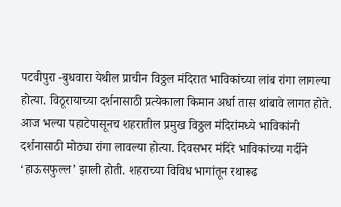पटवीपुरा -बुधवारा येथील प्राचीन विठ्ठल मंदिरात भाविकांच्या लांब रांगा लागल्या होत्या. विठूरायाच्या दर्शनासाठी प्रत्येकाला किमान अर्धा तास थांबावे लागत होते. आज भल्या पहाटेपासूनच शहरातील प्रमुख विठ्ठल मंदिरांमध्ये भाविकांनी दर्शनासाठी मोठ्या रांगा लावल्या होत्या. दिवसभर मंदिरे भाविकांच्या गर्दीने ‘हाऊसफुल्ल’ झाली होती. शहराच्या विविध भागांतून रथारूढ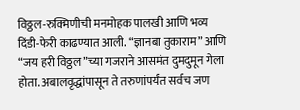विठ्ठल-रुक्मिणीची मनमोहक पालखी आणि भव्य दिंडी-फेरी काढण्यात आली. “ज्ञानबा तुकाराम” आणि “जय हरी विठ्ठल”च्या गजराने आसमंत दुमदुमून गेला होता. अबालवृद्धांपासून ते तरुणांपर्यंत सर्वच जण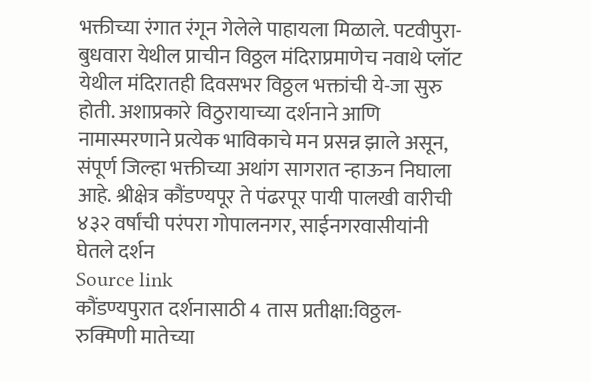भक्तीच्या रंगात रंगून गेलेले पाहायला मिळाले. पटवीपुरा-बुधवारा येथील प्राचीन विठ्ठल मंदिराप्रमाणेच नवाथे प्लॉट येथील मंदिरातही दिवसभर विठ्ठल भक्तांची ये-जा सुरु होती. अशाप्रकारे विठुरायाच्या दर्शनाने आणि नामास्मरणाने प्रत्येक भाविकाचे मन प्रसन्न झाले असून, संपूर्ण जिल्हा भक्तीच्या अथांग सागरात न्हाऊन निघाला आहे. श्रीक्षेत्र कौंडण्यपूर ते पंढरपूर पायी पालखी वारीची ४३२ वर्षांची परंपरा गोपालनगर, साईनगरवासीयांनी घेतले दर्शन
Source link
कौंडण्यपुरात दर्शनासाठी 4 तास प्रतीक्षा:विठ्ठल-रुक्मिणी मातेच्या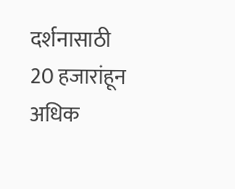दर्शनासाठी 20 हजारांहून अधिक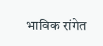भाविक रांगेत